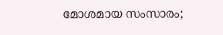മോശമായ സംസാരം;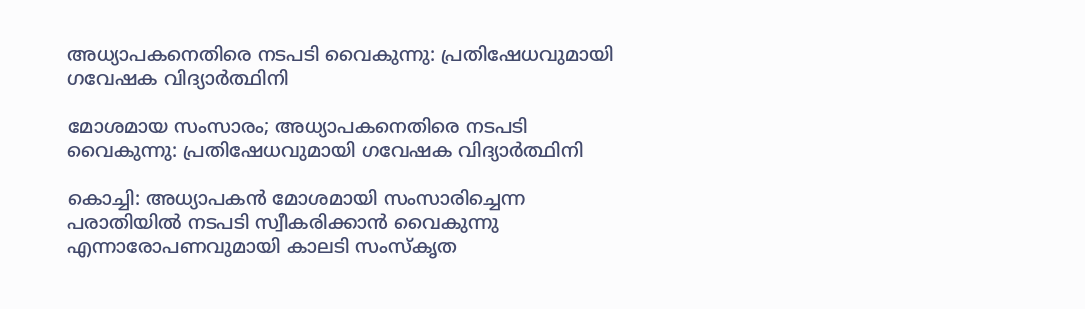അധ്യാപകനെതിരെ നടപടി വൈകുന്നു: പ്രതിഷേധവുമായി ഗവേഷക വിദ്യാര്‍ത്ഥിനി

മോശമായ സംസാരം; അധ്യാപകനെതിരെ നടപടി വൈകുന്നു: പ്രതിഷേധവുമായി ഗവേഷക വിദ്യാര്‍ത്ഥിനി

കൊച്ചി: അധ്യാപകന്‍ മോശമായി സംസാരിച്ചെന്ന പരാതിയില്‍ നടപടി സ്വീകരിക്കാൻ വൈകുന്നു എന്നാരോപണവുമായി കാലടി സംസ്കൃത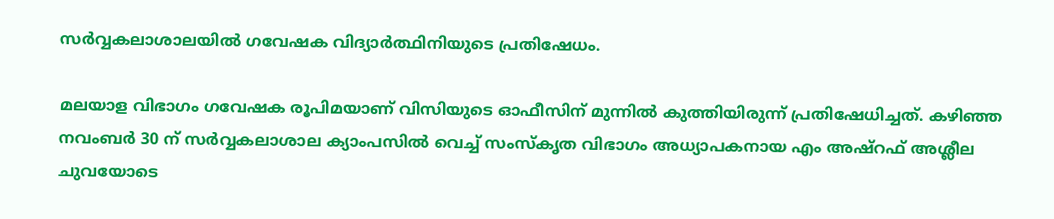സര്‍വ്വകലാശാലയില്‍ ഗവേഷക വിദ്യാര്‍ത്ഥിനിയുടെ പ്രതിഷേധം.

മലയാള വിഭാഗം ഗവേഷക രൂപിമയാണ് വിസിയുടെ ഓഫീസിന് മുന്നില്‍ കുത്തിയിരുന്ന് പ്രതിഷേധിച്ചത്. കഴിഞ്ഞ നവംബര്‍ 30 ന് സര്‍വ്വകലാശാല ക്യാംപസില്‍ വെച്ച്‌ സംസ്കൃത വിഭാഗം അധ്യാപകനായ എം അഷ്റഫ് അശ്ലീല ചുവയോടെ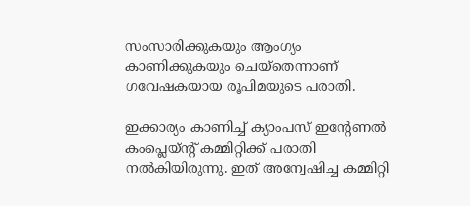സംസാരിക്കുകയും ആംഗ്യം കാണിക്കുകയും ചെയ്തെന്നാണ് ഗവേഷകയായ രൂപിമയുടെ പരാതി.

ഇക്കാര്യം കാണിച്ച്‌ ക്യാംപസ് ഇന്റേണല്‍ കംപ്ലെയ്ന്റ് കമ്മിറ്റിക്ക് പരാതി നല്‍കിയിരുന്നു. ഇത് അന്വേഷിച്ച കമ്മിറ്റി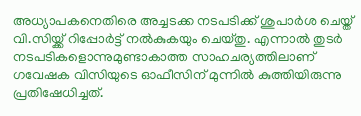അധ്യാപകനെതിരെ അച്ചടക്ക നടപടിക്ക് ശുപാര്‍ശ ചെയ്ത് വി.സിയ്ക്ക് റിപ്പോര്‍ട്ട് നല്‍കുകയും ചെയ്തു. എന്നാല്‍ തുടര്‍ നടപടികളൊന്നുമുണ്ടാകാത്ത സാഹചര്യത്തിലാണ് ഗവേഷക വിസിയുടെ ഓഫീസിന് മുന്നില്‍ കുത്തിയിരുന്നു പ്രതിഷേധിച്ചത്.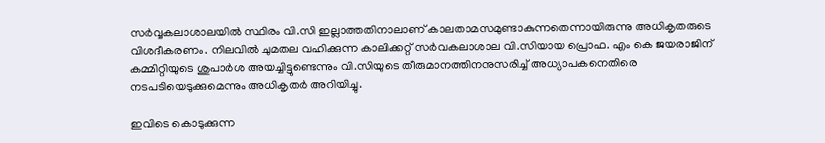സര്‍വ്വകലാശാലയില്‍ സ്ഥിരം വി.സി ഇല്ലാത്തതിനാലാണ് കാലതാമസമുണ്ടാകുന്നതെന്നായിരുന്നു അധികൃതരുടെ വിശദീകരണം. നിലവില്‍ ചുമതല വഹിക്കുന്ന കാലിക്കറ്റ് സര്‍വകലാശാല വി.സിയായ പ്രൊഫ. എം കെ ജയരാജിന് കമ്മിറ്റിയുടെ ശുപാര്‍ശ അയച്ചിട്ടുണ്ടെന്നും വി.സിയുടെ തീരുമാനത്തിനനുസരിച്ച്‌ അധ്യാപകനെതിരെ നടപടിയെടുക്കുമെന്നും അധികൃതര്‍ അറിയിച്ചു.

ഇവിടെ കൊടുക്കുന്ന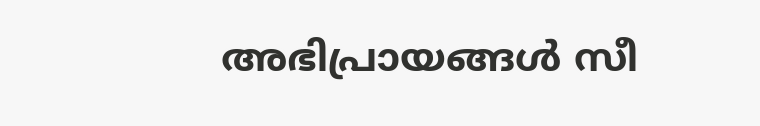അഭിപ്രായങ്ങള്‍ സീ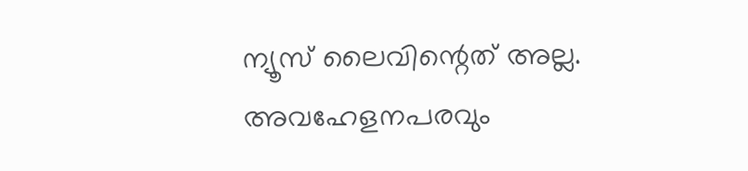ന്യൂസ് ലൈവിന്റെത് അല്ല. അവഹേളനപരവും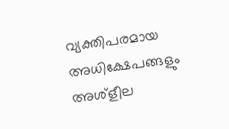വ്യക്തിപരമായ അധിക്ഷേപങ്ങളും അശ്‌ളീല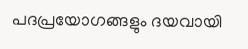പദപ്രയോഗങ്ങളും ദയവായി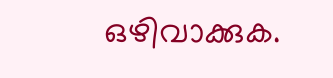ഒഴിവാക്കുക.